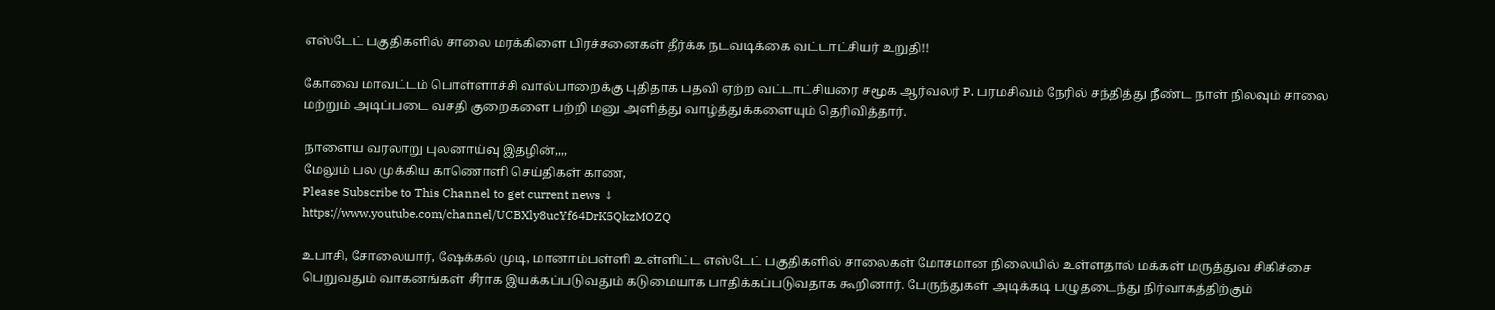எஸ்டேட் பகுதிகளில் சாலை மரக்கிளை பிரச்சனைகள் தீர்க்க நடவடிக்கை வட்டாட்சியர் உறுதி!!

கோவை மாவட்டம் பொள்ளாச்சி வால்பாறைக்கு புதிதாக பதவி ஏற்ற வட்டாட்சியரை சமூக ஆர்வலர் P. பரமசிவம் நேரில் சந்தித்து நீண்ட நாள் நிலவும் சாலை மற்றும் அடிப்படை வசதி குறைகளை பற்றி மனு அளித்து வாழ்த்துக்களையும் தெரிவித்தார்.

நாளைய வரலாறு புலனாய்வு இதழின்,,,,
மேலும் பல முக்கிய காணொளி செய்திகள் காண,
Please Subscribe to This Channel to get current news ↓
https://www.youtube.com/channel/UCBXly8ucYf64DrK5QkzMOZQ

உபாசி, சோலையார், ஷேக்கல் முடி, மானாம்பள்ளி உள்ளிட்ட எஸ்டேட் பகுதிகளில் சாலைகள் மோசமான நிலையில் உள்ளதால் மக்கள் மருத்துவ சிகிச்சை பெறுவதும் வாகனங்கள் சீராக இயக்கப்படுவதும் கடுமையாக பாதிக்கப்படுவதாக கூறினார். பேருந்துகள் அடிக்கடி பழுதடைந்து நிர்வாகத்திற்கும்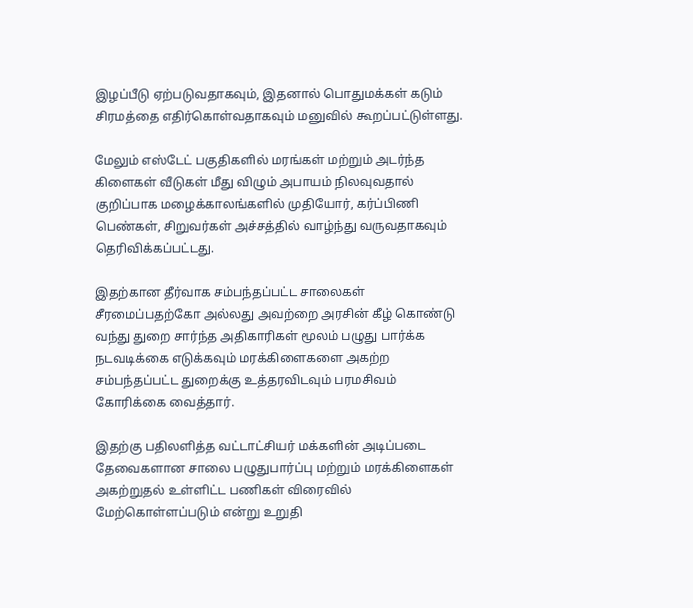இழப்பீடு ஏற்படுவதாகவும், இதனால் பொதுமக்கள் கடும் சிரமத்தை எதிர்கொள்வதாகவும் மனுவில் கூறப்பட்டுள்ளது.

மேலும் எஸ்டேட் பகுதிகளில் மரங்கள் மற்றும் அடர்ந்த கிளைகள் வீடுகள் மீது விழும் அபாயம் நிலவுவதால் குறிப்பாக மழைக்காலங்களில் முதியோர், கர்ப்பிணி பெண்கள், சிறுவர்கள் அச்சத்தில் வாழ்ந்து வருவதாகவும் தெரிவிக்கப்பட்டது.

இதற்கான தீர்வாக சம்பந்தப்பட்ட சாலைகள் சீரமைப்பதற்கோ அல்லது அவற்றை அரசின் கீழ் கொண்டு வந்து துறை சார்ந்த அதிகாரிகள் மூலம் பழுது பார்க்க நடவடிக்கை எடுக்கவும் மரக்கிளைகளை அகற்ற சம்பந்தப்பட்ட துறைக்கு உத்தரவிடவும் பரமசிவம் கோரிக்கை வைத்தார்.

இதற்கு பதிலளித்த வட்டாட்சியர் மக்களின் அடிப்படை தேவைகளான சாலை பழுதுபார்ப்பு மற்றும் மரக்கிளைகள் அகற்றுதல் உள்ளிட்ட பணிகள் விரைவில் மேற்கொள்ளப்படும் என்று உறுதி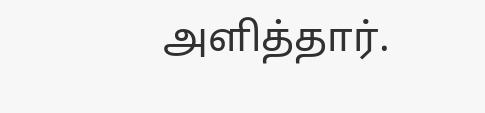அளித்தார்.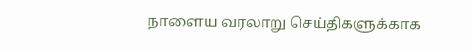நாளைய வரலாறு செய்திகளுக்காக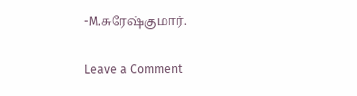-M.சுரேஷ்குமார்.

Leave a Comment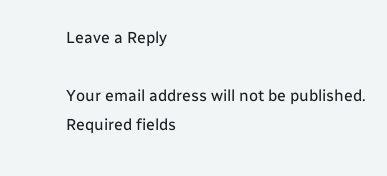Leave a Reply

Your email address will not be published. Required fields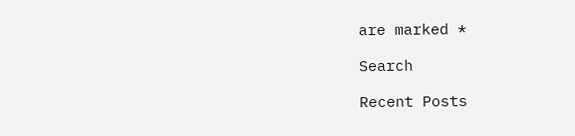are marked *

Search

Recent Posts